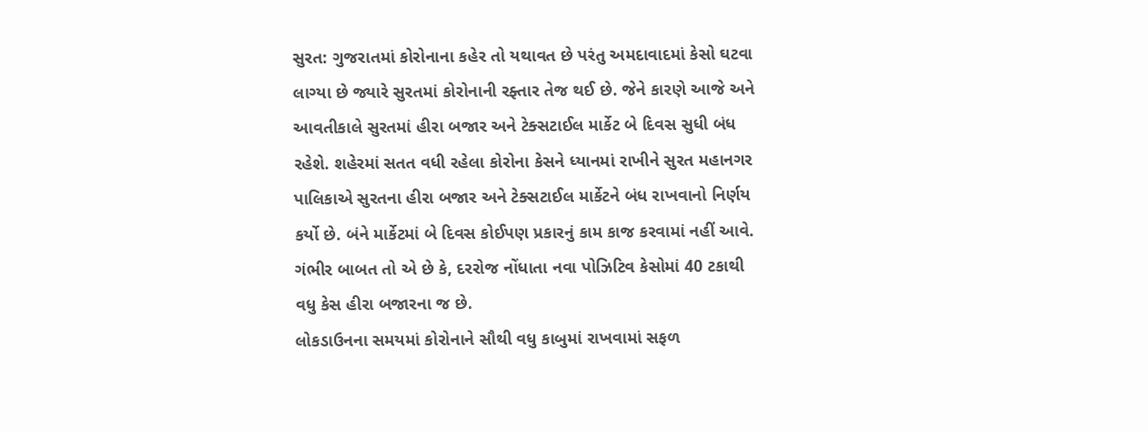સુરત: ગુજરાતમાં કોરોનાના કહેર તો યથાવત છે પરંતુ અમદાવાદમાં કેસો ઘટવા લાગ્યા છે જ્યારે સુરતમાં કોરોનાની રફ્તાર તેજ થઈ છે. જેને કારણે આજે અને આવતીકાલે સુરતમાં હીરા બજાર અને ટેક્સટાઈલ માર્કેટ બે દિવસ સુધી બંધ રહેશે. શહેરમાં સતત વધી રહેલા કોરોના કેસને ધ્યાનમાં રાખીને સુરત મહાનગર પાલિકાએ સુરતના હીરા બજાર અને ટેક્સટાઈલ માર્કેટને બંધ રાખવાનો નિર્ણય કર્યો છે. બંને માર્કેટમાં બે દિવસ કોઈપણ પ્રકારનું કામ કાજ કરવામાં નહીં આવે. ગંભીર બાબત તો એ છે કે, દરરોજ નોંધાતા નવા પોઝિટિવ કેસોમાં 40 ટકાથી વધુ કેસ હીરા બજારના જ છે.
લોકડાઉનના સમયમાં કોરોનાને સૌથી વધુ કાબુમાં રાખવામાં સફળ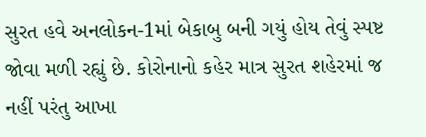સુરત હવે અનલોકન-1માં બેકાબુ બની ગયું હોય તેવું સ્પષ્ટ જોવા મળી રહ્યું છે. કોરોનાનો કહેર માત્ર સુરત શહેરમાં જ નહીં પરંતુ આખા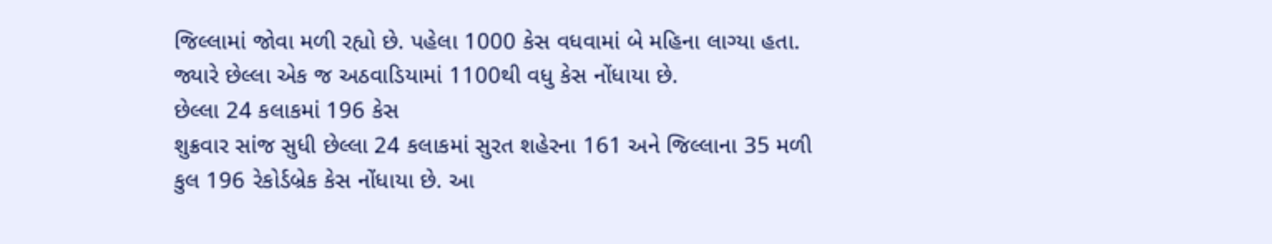જિલ્લામાં જોવા મળી રહ્યો છે. પહેલા 1000 કેસ વધવામાં બે મહિના લાગ્યા હતા. જ્યારે છેલ્લા એક જ અઠવાડિયામાં 1100થી વધુ કેસ નોંધાયા છે.
છેલ્લા 24 કલાકમાં 196 કેસ
શુક્રવાર સાંજ સુધી છેલ્લા 24 કલાકમાં સુરત શહેરના 161 અને જિલ્લાના 35 મળી કુલ 196 રેકોર્ડબ્રેક કેસ નોંધાયા છે. આ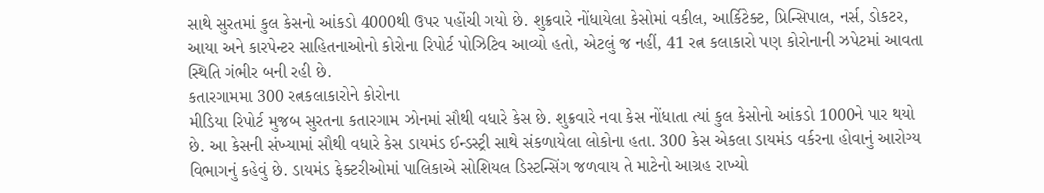સાથે સુરતમાં કુલ કેસનો આંકડો 4000થી ઉપર પહોંચી ગયો છે. શુક્રવારે નોંધાયેલા કેસોમાં વકીલ, આર્કિટેક્ટ, પ્રિન્સિપાલ, નર્સ, ડોકટર, આયા અને કારપેન્ટર સાહિતનાઓનો કોરોના રિપોર્ટ પોઝિટિવ આવ્યો હતો, એટલું જ નહીં, 41 રત્ન કલાકારો પણ કોરોનાની ઝપેટમાં આવતા સ્થિતિ ગંભીર બની રહી છે.
કતારગામમા 300 રત્નકલાકારોને કોરોના
મીડિયા રિપોર્ટ મુજબ સુરતના કતારગામ ઝોનમાં સૌથી વધારે કેસ છે. શુક્રવારે નવા કેસ નોંધાતા ત્યાં કુલ કેસોનો આંકડો 1000ને પાર થયો છે. આ કેસની સંખ્યામાં સૌથી વધારે કેસ ડાયમંડ ઈન્ડસ્ટ્રી સાથે સંકળાયેલા લોકોના હતા. 300 કેસ એકલા ડાયમંડ વર્કરના હોવાનું આરોગ્ય વિભાગનું કહેવું છે. ડાયમંડ ફેક્ટરીઓમાં પાલિકાએ સોશિયલ ડિસ્ટન્સિંગ જળવાય તે માટેનો આગ્રહ રાખ્યો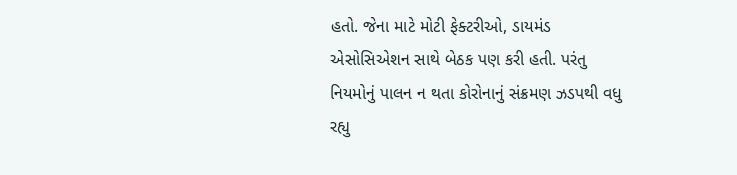હતો. જેના માટે મોટી ફેક્ટરીઓ, ડાયમંડ એસોસિએશન સાથે બેઠક પણ કરી હતી. પરંતુ નિયમોનું પાલન ન થતા કોરોનાનું સંક્રમણ ઝડપથી વધુ રહ્યુ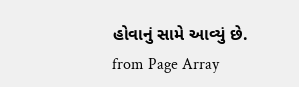હોવાનું સામે આવ્યું છે.
from Page Array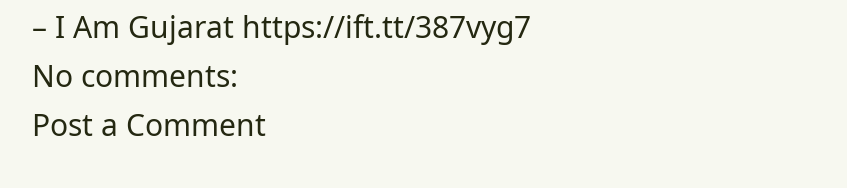– I Am Gujarat https://ift.tt/387vyg7
No comments:
Post a Comment